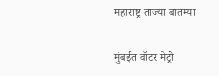महाराष्ट्र ताज्या बातम्या

मुंबईत वॉटर मेट्रो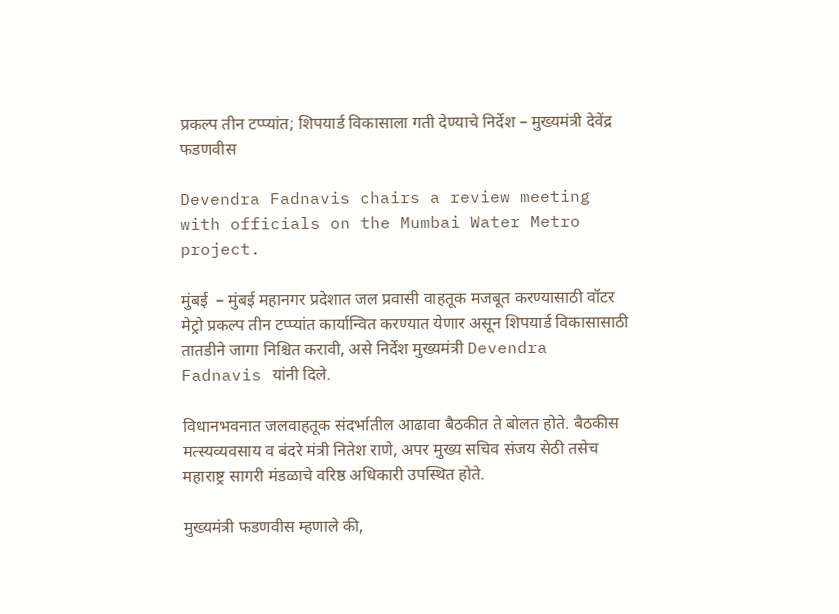प्रकल्प तीन टप्प्यांत; शिपयार्ड विकासाला गती देण्याचे निर्देश – मुख्यमंत्री देवेंद्र फडणवीस

Devendra Fadnavis chairs a review meeting with officials on the Mumbai Water Metro project.

मुंबई  – मुंबई महानगर प्रदेशात जल प्रवासी वाहतूक मजबूत करण्यासाठी वॉटर मेट्रो प्रकल्प तीन टप्प्यांत कार्यान्वित करण्यात येणार असून शिपयार्ड विकासासाठी तातडीने जागा निश्चित करावी, असे निर्देश मुख्यमंत्री Devendra Fadnavis यांनी दिले.

विधानभवनात जलवाहतूक संदर्भातील आढावा बैठकीत ते बोलत होते. बैठकीस मत्स्यव्यवसाय व बंदरे मंत्री नितेश राणे, अपर मुख्य सचिव संजय सेठी तसेच महाराष्ट्र सागरी मंडळाचे वरिष्ठ अधिकारी उपस्थित होते.

मुख्यमंत्री फडणवीस म्हणाले की,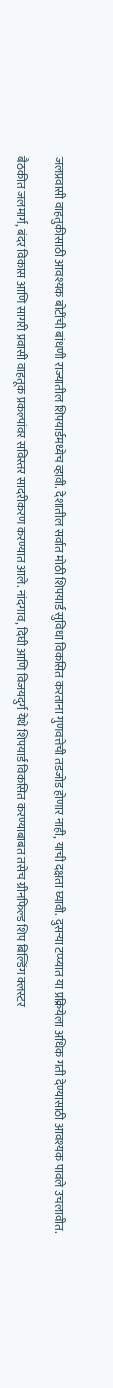जलप्रवासी वाहतुकीसाठी आवश्यक बोटींची बांधणी राज्यातील शिपयार्डमध्येच व्हावी. देशातील सर्वात मोठी शिपयार्ड सुविधा विकसित करताना गुणवत्तेची तडजोड होणार नाही, याची दक्षता घ्यावी. दुसऱ्या टप्प्यात या प्रक्रियेला अधिक गती देण्यासाठी आवश्यक पावले उचलावीत.

बैठकीत जलमार्ग, बंदर विकास आणि सागरी प्रवासी वाहतूक प्रकल्पांवर सविस्तर सादरीकरण करण्यात आले. नांदगाव, दिघी आणि विजयदुर्ग येथे शिपयार्ड विकसित करण्याबाबत तसेच ग्रीनफिल्ड शिप बिल्डिंग क्लस्टर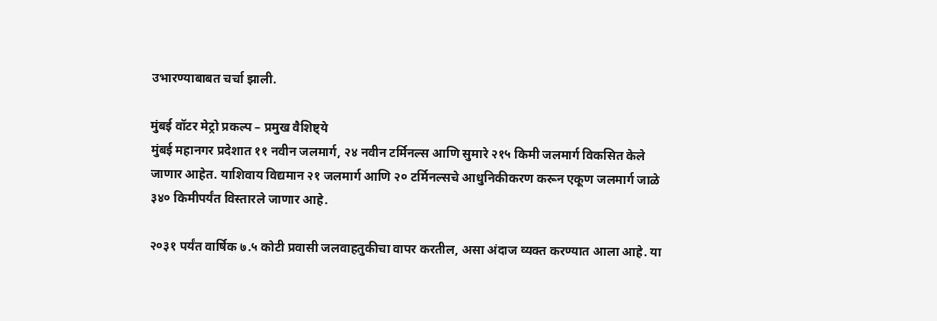उभारण्याबाबत चर्चा झाली.

मुंबई वॉटर मेट्रो प्रकल्प – प्रमुख वैशिष्ट्ये
मुंबई महानगर प्रदेशात ११ नवीन जलमार्ग, २४ नवीन टर्मिनल्स आणि सुमारे २१५ किमी जलमार्ग विकसित केले जाणार आहेत. याशिवाय विद्यमान २१ जलमार्ग आणि २० टर्मिनल्सचे आधुनिकीकरण करून एकूण जलमार्ग जाळे ३४० किमीपर्यंत विस्तारले जाणार आहे.

२०३१ पर्यंत वार्षिक ७.५ कोटी प्रवासी जलवाहतुकीचा वापर करतील, असा अंदाज व्यक्त करण्यात आला आहे. या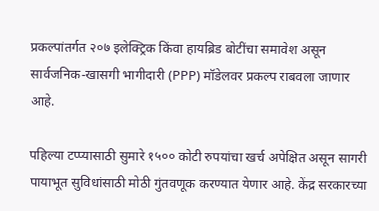प्रकल्पांतर्गत २०७ इलेक्ट्रिक किंवा हायब्रिड बोटींचा समावेश असून सार्वजनिक-खासगी भागीदारी (PPP) मॉडेलवर प्रकल्प राबवला जाणार आहे.

पहिल्या टप्प्यासाठी सुमारे १५०० कोटी रुपयांचा खर्च अपेक्षित असून सागरी पायाभूत सुविधांसाठी मोठी गुंतवणूक करण्यात येणार आहे. केंद्र सरकारच्या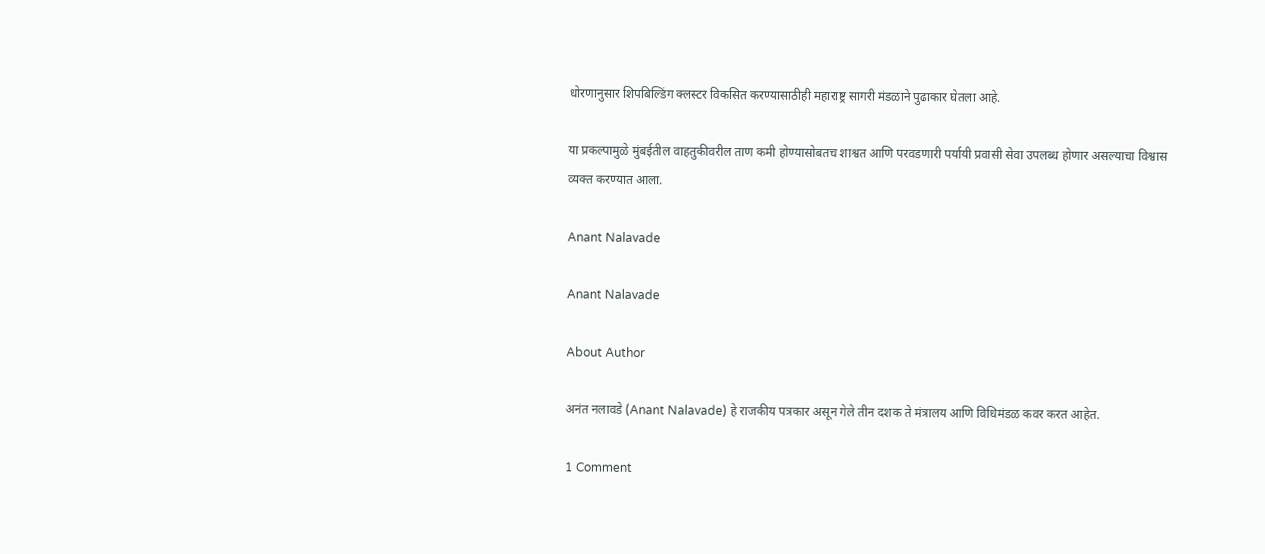धोरणानुसार शिपबिल्डिंग क्लस्टर विकसित करण्यासाठीही महाराष्ट्र सागरी मंडळाने पुढाकार घेतला आहे.

या प्रकल्पामुळे मुंबईतील वाहतुकीवरील ताण कमी होण्यासोबतच शाश्वत आणि परवडणारी पर्यायी प्रवासी सेवा उपलब्ध होणार असल्याचा विश्वास व्यक्त करण्यात आला.

Anant Nalavade

Anant Nalavade

About Author

अनंत नलावडे (Anant Nalavade) हे राजकीय पत्रकार असून गेले तीन दशक ते मंत्रालय आणि विधिमंडळ कवर करत आहेत.

1 Comment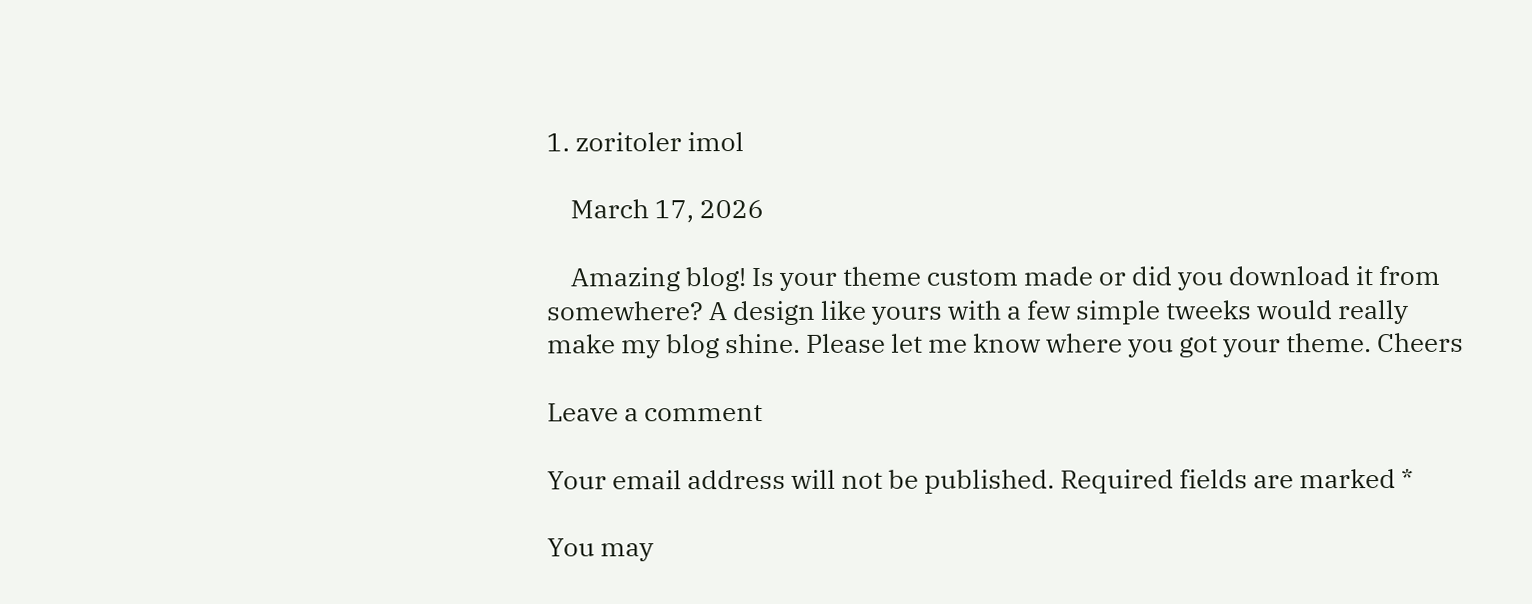1. zoritoler imol

    March 17, 2026

    Amazing blog! Is your theme custom made or did you download it from somewhere? A design like yours with a few simple tweeks would really make my blog shine. Please let me know where you got your theme. Cheers

Leave a comment

Your email address will not be published. Required fields are marked *

You may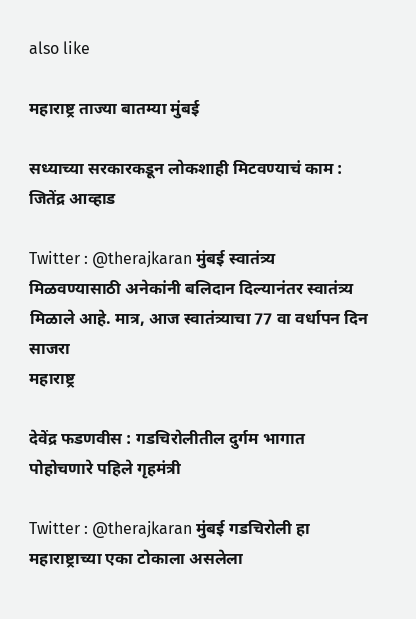also like

महाराष्ट्र ताज्या बातम्या मुंबई

सध्याच्या सरकारकडून लोकशाही मिटवण्याचं काम : जितेंद्र आव्हाड

Twitter : @therajkaran मुंबई स्वातंत्र्य मिळवण्यासाठी अनेकांनी बलिदान दिल्यानंतर स्वातंत्र्य मिळाले आहे. मात्र, आज स्वातंत्र्याचा 77 वा वर्धापन दिन साजरा
महाराष्ट्र

देवेंद्र फडणवीस : गडचिरोलीतील दुर्गम भागात पोहोचणारे पहिले गृहमंत्री

Twitter : @therajkaran मुंबई गडचिरोली हा महाराष्ट्राच्या एका टोकाला असलेला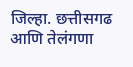जिल्हा. छत्तीसगढ आणि तेलंगणा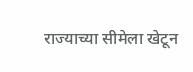राज्याच्या सीमेला खेटून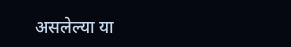असलेल्या या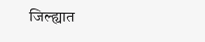जिल्ह्यात